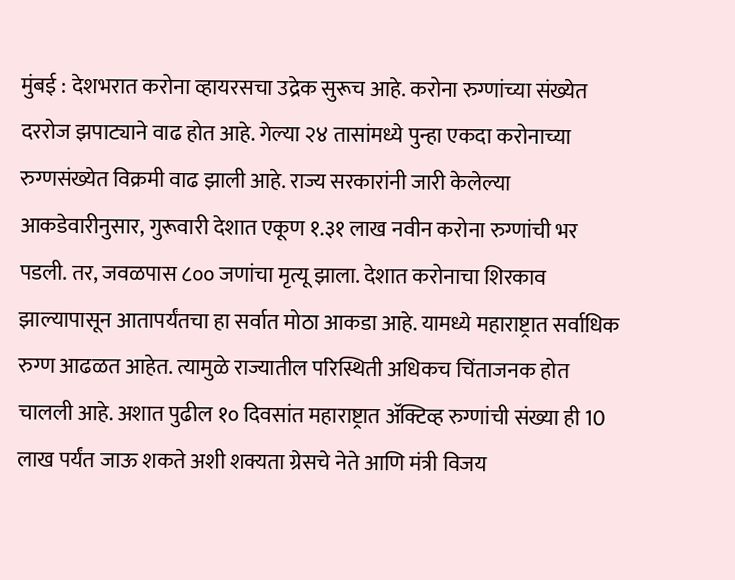मुंबई : देशभरात करोना व्हायरसचा उद्रेक सुरूच आहे. करोना रुग्णांच्या संख्येत दररोज झपाट्याने वाढ होत आहे. गेल्या २४ तासांमध्ये पुन्हा एकदा करोनाच्या रुग्णसंख्येत विक्रमी वाढ झाली आहे. राज्य सरकारांनी जारी केलेल्या आकडेवारीनुसार, गुरूवारी देशात एकूण १.३१ लाख नवीन करोना रुग्णांची भर पडली. तर, जवळपास ८०० जणांचा मृत्यू झाला. देशात करोनाचा शिरकाव झाल्यापासून आतापर्यंतचा हा सर्वात मोठा आकडा आहे. यामध्ये महाराष्ट्रात सर्वाधिक रुग्ण आढळत आहेत. त्यामुळे राज्यातील परिस्थिती अधिकच चिंताजनक होत चालली आहे. अशात पुढील १० दिवसांत महाराष्ट्रात ॲक्टिव्ह रुग्णांची संख्या ही 10 लाख पर्यंत जाऊ शकते अशी शक्यता ग्रेसचे नेते आणि मंत्री विजय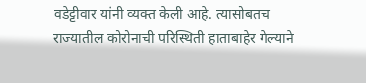वडेट्टीवार यांनी व्यक्त केली आहे. त्यासोबतच राज्यातील कोरोनाची परिस्थिती हाताबाहेर गेल्याने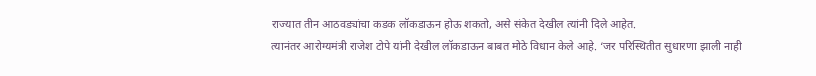राज्यात तीन आठवड्यांचा कडक लॉकडाऊन होऊ शकतो, असे संकेत देखील त्यांनी दिले आहेत.
त्यानंतर आरोग्यमंत्री राजेश टोपे यांनी देखील लॉकडाऊन बाबत मोठे विधान केले आहे. ‘जर परिस्थितीत सुधारणा झाली नाही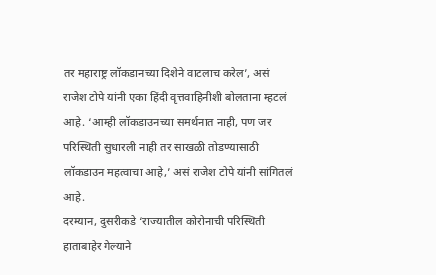तर महाराष्ट्र लॉकडानच्या दिशेने वाटलाच करेल’, असं राजेश टोपे यांनी एका हिंदी वृत्तवाहिनीशी बोलताना म्हटलं आहे. ‘आम्ही लॉकडाउनच्या समर्थनात नाही, पण जर परिस्थिती सुधारली नाही तर साखळी तोडण्यासाठी लॉकडाउन महत्वाचा आहे,’ असं राजेश टोपे यांनी सांगितलं आहे.
दरम्यान, दुसरीकडे ‘राज्यातील कोरोनाची परिस्थिती हाताबाहेर गेल्याने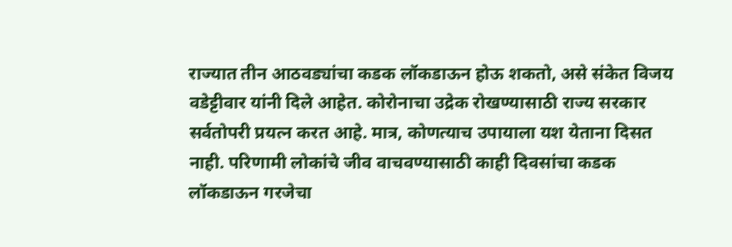राज्यात तीन आठवड्यांचा कडक लॉकडाऊन होऊ शकतो, असे संकेत विजय वडेट्टीवार यांनी दिले आहेत. कोरोनाचा उद्रेक रोखण्यासाठी राज्य सरकार सर्वतोपरी प्रयत्न करत आहे. मात्र, कोणत्याच उपायाला यश येताना दिसत नाही. परिणामी लोकांचे जीव वाचवण्यासाठी काही दिवसांचा कडक लॉकडाऊन गरजेचा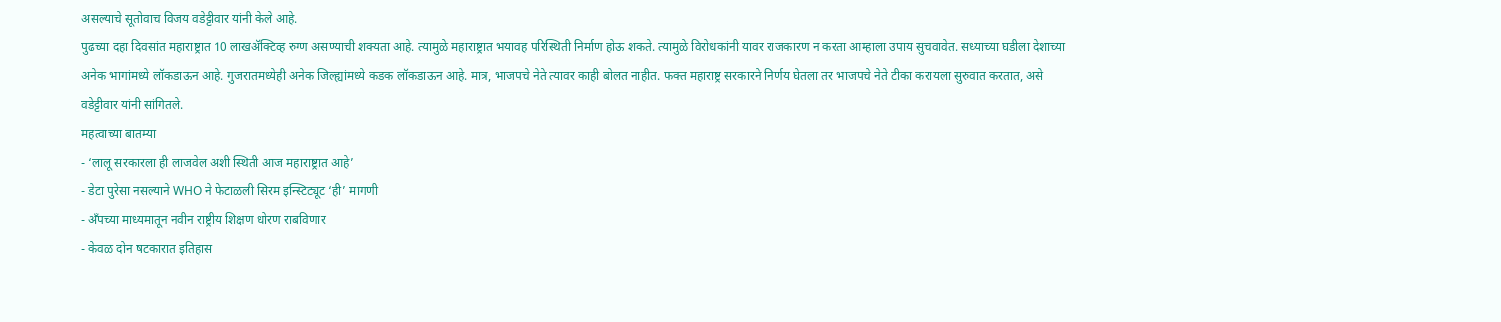असल्याचे सूतोवाच विजय वडेट्टीवार यांनी केले आहे.
पुढच्या दहा दिवसांत महाराष्ट्रात 10 लाखॲक्टिव्ह रुग्ण असण्याची शक्यता आहे. त्यामुळे महाराष्ट्रात भयावह परिस्थिती निर्माण होऊ शकते. त्यामुळे विरोधकांनी यावर राजकारण न करता आम्हाला उपाय सुचवावेत. सध्याच्या घडीला देशाच्या अनेक भागांमध्ये लॉकडाऊन आहे. गुजरातमध्येही अनेक जिल्ह्यांमध्ये कडक लॉकडाऊन आहे. मात्र, भाजपचे नेते त्यावर काही बोलत नाहीत. फक्त महाराष्ट्र सरकारने निर्णय घेतला तर भाजपचे नेते टीका करायला सुरुवात करतात, असे वडेट्टीवार यांनी सांगितले.
महत्वाच्या बातम्या
- ‘लालू सरकारला ही लाजवेल अशी स्थिती आज महाराष्ट्रात आहे’
- डेटा पुरेसा नसल्याने WHO ने फेटाळली सिरम इन्स्टिट्यूट ‘ही’ मागणी
- अँपच्या माध्यमातून नवीन राष्ट्रीय शिक्षण धोरण राबविणार
- केवळ दोन षटकारात इतिहास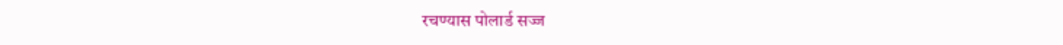रचण्यास पोलार्ड सज्ज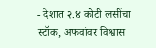- देशात २.४ कोटी लसींचा स्टॉक, अफवांवर विश्वास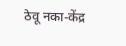ठेवू नका-केंद्र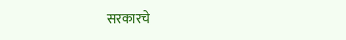सरकारचे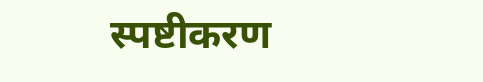स्पष्टीकरण